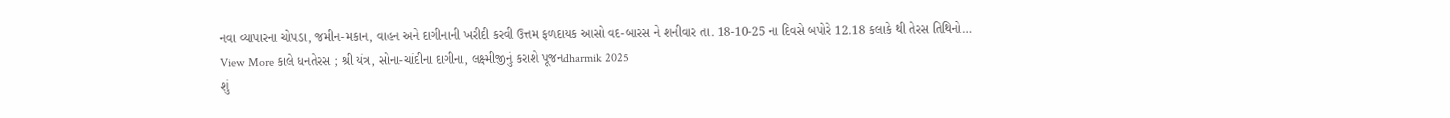નવા વ્યાપારના ચોપડા, જમીન-મકાન, વાહન અને દાગીનાની ખરીદી કરવી ઉત્તમ ફળદાયક આસો વદ-બારસ ને શનીવાર તા. 18-10-25 ના દિવસે બપોરે 12.18 કલાકે થી તેરસ તિથિનો…
View More કાલે ધનતેરસ ; શ્રી યંત્ર, સોના-ચાંદીના દાગીના, લક્ષ્મીજીનું કરાશે પૂજનdharmik 2025
શું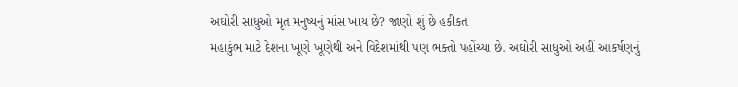અઘોરી સાધુઓ મૃત મનુષ્યનું માંસ ખાય છે? જાણો શું છે હકીકત
મહાકુંભ માટે દેશના ખૂણે ખૂણેથી અને વિદેશમાંથી પણ ભક્તો પહોંચ્યા છે. અઘોરી સાધુઓ અહીં આકર્ષણનું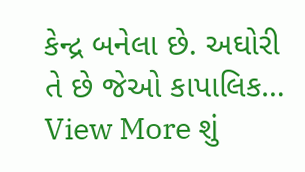કેન્દ્ર બનેલા છે. અઘોરી તે છે જેઓ કાપાલિક…
View More શું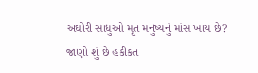અઘોરી સાધુઓ મૃત મનુષ્યનું માંસ ખાય છે? જાણો શું છે હકીકત